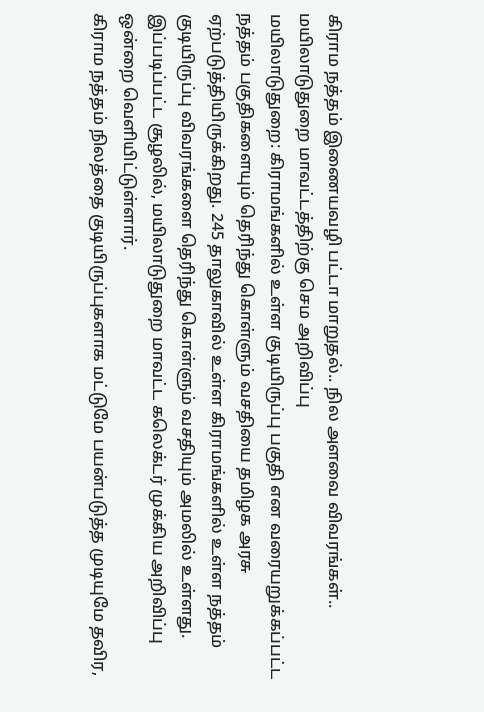கிராம நத்தம் இணையவழி பட்டா மாறுதல்.. நில அளவை விவரங்கள்.. மயிலாடுதுறை மாவட்டத்திற்கு செம அறிவிப்பு
மயிலாடுதுறை: கிராமங்களில் உள்ள குடியிருப்பு பகுதி என வரையறுக்கப்பட்ட நத்தம் பகுதிகளையும் தெரிந்து கொள்ளும் வசதியை தமிழக அரசு ஏற்படுத்தியிருக்கிறது. 245 தாலுகாவில் உள்ள கிராமங்களில் உள்ள நத்தம் குடியிருப்பு விவரங்களை தெரிந்து கொள்ளும் வசதியும் அமலில் உள்ளது. இப்படிப்பட்ட சூழலில், மயிலாடுதுறை மாவட்ட கலெக்டர் முக்கிய அறிவிப்பு ஒன்றை வெளியிட்டுள்ளார்.
கிராம நத்தம் நிலத்தை குடியிருப்புகளாக மட்டுமே பயன்படுத்த முடியுமே தவிர,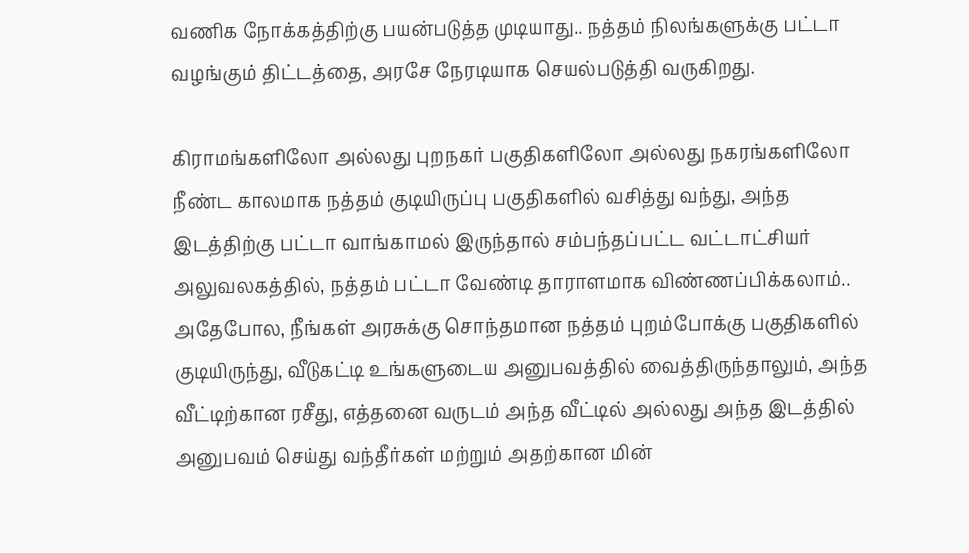வணிக நோக்கத்திற்கு பயன்படுத்த முடியாது.. நத்தம் நிலங்களுக்கு பட்டா வழங்கும் திட்டத்தை, அரசே நேரடியாக செயல்படுத்தி வருகிறது.

கிராமங்களிலோ அல்லது புறநகர் பகுதிகளிலோ அல்லது நகரங்களிலோ நீண்ட காலமாக நத்தம் குடியிருப்பு பகுதிகளில் வசித்து வந்து, அந்த இடத்திற்கு பட்டா வாங்காமல் இருந்தால் சம்பந்தப்பட்ட வட்டாட்சியர் அலுவலகத்தில், நத்தம் பட்டா வேண்டி தாராளமாக விண்ணப்பிக்கலாம்..
அதேபோல, நீங்கள் அரசுக்கு சொந்தமான நத்தம் புறம்போக்கு பகுதிகளில் குடியிருந்து, வீடுகட்டி உங்களுடைய அனுபவத்தில் வைத்திருந்தாலும், அந்த வீட்டிற்கான ரசீது, எத்தனை வருடம் அந்த வீட்டில் அல்லது அந்த இடத்தில் அனுபவம் செய்து வந்தீர்கள் மற்றும் அதற்கான மின்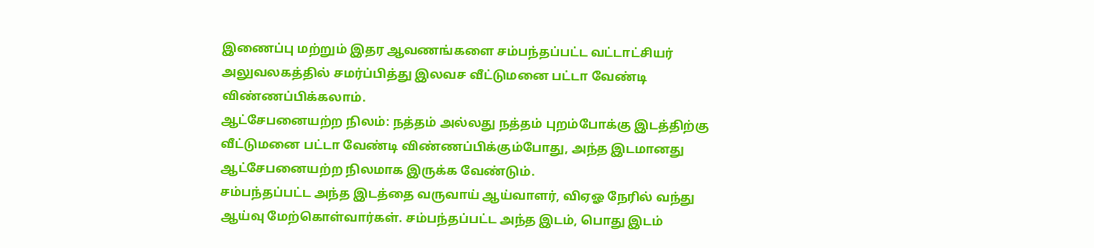இணைப்பு மற்றும் இதர ஆவணங்களை சம்பந்தப்பட்ட வட்டாட்சியர் அலுவலகத்தில் சமர்ப்பித்து இலவச வீட்டுமனை பட்டா வேண்டி விண்ணப்பிக்கலாம்.
ஆட்சேபனையற்ற நிலம்: நத்தம் அல்லது நத்தம் புறம்போக்கு இடத்திற்கு வீட்டுமனை பட்டா வேண்டி விண்ணப்பிக்கும்போது, அந்த இடமானது ஆட்சேபனையற்ற நிலமாக இருக்க வேண்டும்.
சம்பந்தப்பட்ட அந்த இடத்தை வருவாய் ஆய்வாளர், விஏஓ நேரில் வந்து ஆய்வு மேற்கொள்வார்கள். சம்பந்தப்பட்ட அந்த இடம், பொது இடம்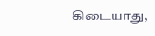கிடையாது,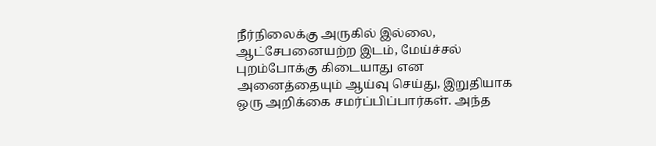நீர்நிலைக்கு அருகில் இல்லை, ஆட்சேபனையற்ற இடம், மேய்ச்சல் புறம்போக்கு கிடையாது என அனைத்தையும் ஆய்வு செய்து, இறுதியாக ஒரு அறிக்கை சமர்ப்பிப்பார்கள். அந்த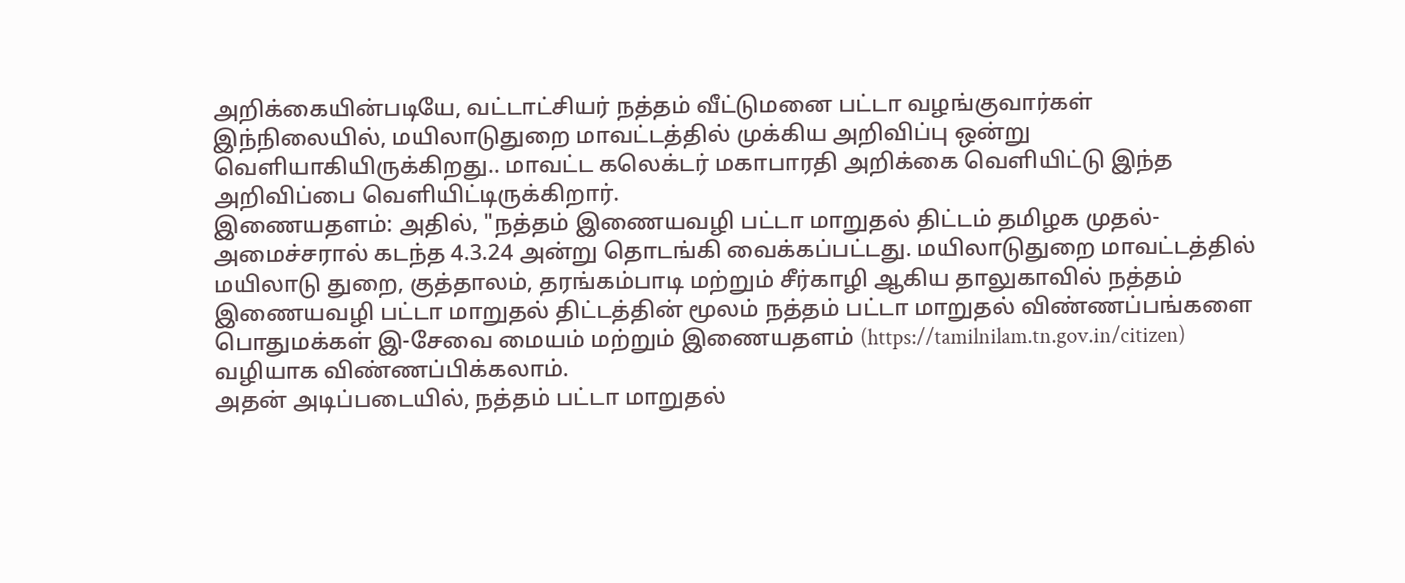அறிக்கையின்படியே, வட்டாட்சியர் நத்தம் வீட்டுமனை பட்டா வழங்குவார்கள்
இந்நிலையில், மயிலாடுதுறை மாவட்டத்தில் முக்கிய அறிவிப்பு ஒன்று வெளியாகியிருக்கிறது.. மாவட்ட கலெக்டர் மகாபாரதி அறிக்கை வெளியிட்டு இந்த அறிவிப்பை வெளியிட்டிருக்கிறார்.
இணையதளம்: அதில், "நத்தம் இணையவழி பட்டா மாறுதல் திட்டம் தமிழக முதல்-அமைச்சரால் கடந்த 4.3.24 அன்று தொடங்கி வைக்கப்பட்டது. மயிலாடுதுறை மாவட்டத்தில் மயிலாடு துறை, குத்தாலம், தரங்கம்பாடி மற்றும் சீர்காழி ஆகிய தாலுகாவில் நத்தம் இணையவழி பட்டா மாறுதல் திட்டத்தின் மூலம் நத்தம் பட்டா மாறுதல் விண்ணப்பங்களை பொதுமக்கள் இ-சேவை மையம் மற்றும் இணையதளம் (https://tamilnilam.tn.gov.in/citizen) வழியாக விண்ணப்பிக்கலாம்.
அதன் அடிப்படையில், நத்தம் பட்டா மாறுதல்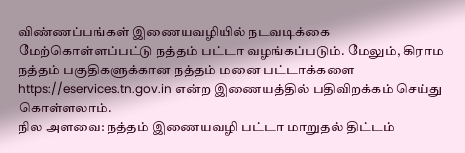விண்ணப்பங்கள் இணையவழியில் நடவடிக்கை மேற்கொள்ளப்பட்டு நத்தம் பட்டா வழங்கப்படும். மேலும், கிராம நத்தம் பகுதிகளுக்கான நத்தம் மனை பட்டாக்களை https://eservices.tn.gov.in என்ற இணையத்தில் பதிவிறக்கம் செய்து கொள்ளலாம்.
நில அளவை: நத்தம் இணையவழி பட்டா மாறுதல் திட்டம்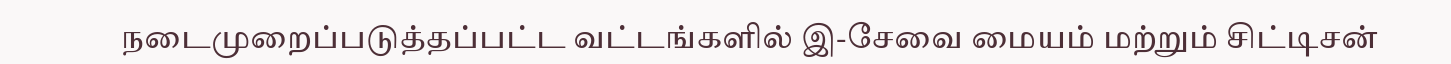நடைமுறைப்படுத்தப்பட்ட வட்டங்களில் இ-சேவை மையம் மற்றும் சிட்டிசன்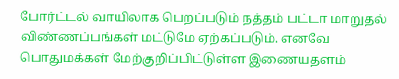போர்ட்டல் வாயிலாக பெறப்படும் நத்தம் பட்டா மாறுதல் விண்ணப்பங்கள் மட்டுமே ஏற்கப்படும். எனவே பொதுமக்கள் மேற்குறிப்பிட்டுள்ள இணையதளம்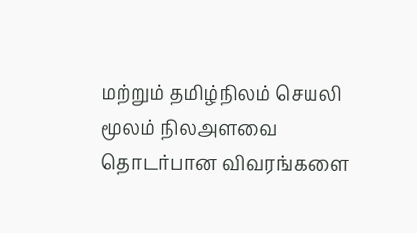மற்றும் தமிழ்நிலம் செயலி மூலம் நிலஅளவை தொடர்பான விவரங்களை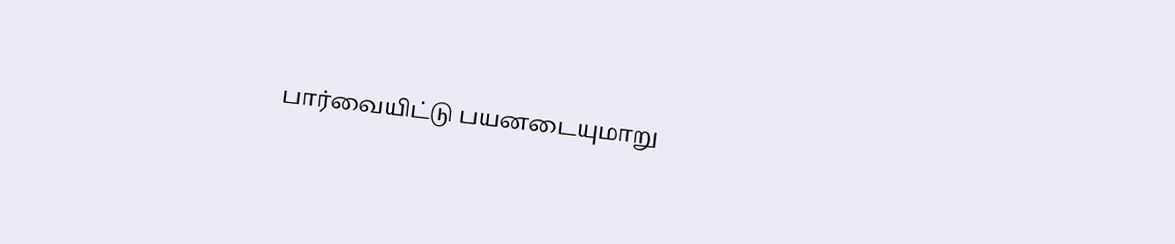பார்வையிட்டு பயனடையுமாறு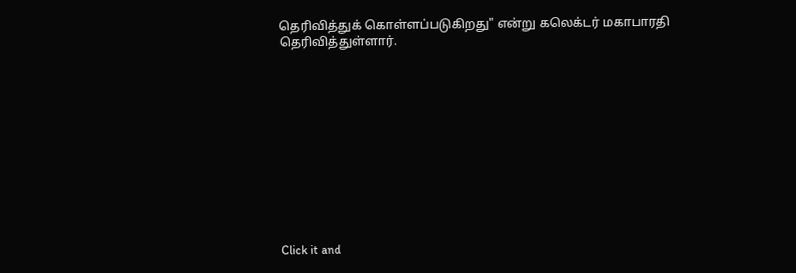தெரிவித்துக் கொள்ளப்படுகிறது" என்று கலெக்டர் மகாபாரதி தெரிவித்துள்ளார்.












Click it and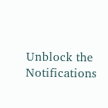Unblock the Notifications